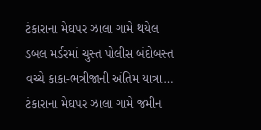ટંકારાના મેઘપર ઝાલા ગામે થયેલ ડબલ મર્ડરમાં ચુસ્ત પોલીસ બંદોબસ્ત વચ્ચે કાકા-ભત્રીજાની અંતિમ યાત્રા…
ટંકારાના મેઘપર ઝાલા ગામે જમીન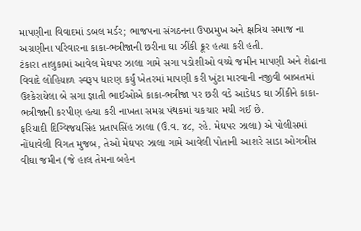માપણીના વિવાદમાં ડબલ મર્ડર; ભાજપના સંગઠનના ઉપપ્રમુખ અને ક્ષત્રિય સમાજ ના અગ્રણીના પરિવારના કાકા-ભત્રીજાની છરીના ઘા ઝીંકી ક્રૂર હત્યા કરી હતી.
ટંકારા તાલુકામાં આવેલ મેઘપર ઝાલા ગામે સગા પડોશીઓ વચ્ચે જમીન માપણી અને શેઢાના વિવાદે લોહિયાળ સ્વરૂપ ધારણ કર્યું ખેતરમાં માપણી કરી ખુંટા મારવાની નજીવી બાબતમાં ઉશ્કેરાયેલા બે સગા જ્ઞાતી ભાઈઓએ કાકા-ભત્રીજા પર છરી વડે આડેધડ ઘા ઝીંકીને કાકા-ભત્રીજાની કરપીણ હત્યા કરી નાખતા સમગ્ર પંથકમાં ચકચાર મચી ગઈ છે.
ફરિયાદી દિગ્વિજયસિંહ પ્રતાપસિંહ ઝાલા (ઉં.વ. ૪૮, રહે. મેઘપર ઝાલા) એ પોલીસમાં નોંધાવેલી વિગત મુજબ, તેઓ મેઘપર ઝાલા ગામે આવેલી પોતાની આશરે સાડા ઓગત્રીસ વીઘા જમીન (જે હાલ તેમના બહેન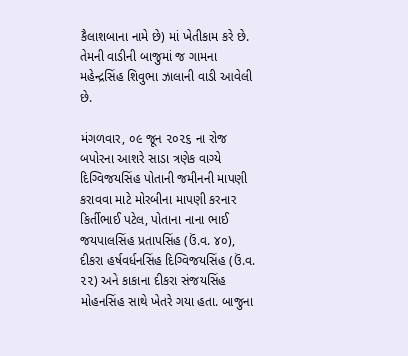કૈલાશબાના નામે છે) માં ખેતીકામ કરે છે. તેમની વાડીની બાજુમાં જ ગામના મહેન્દ્રસિંહ શિવુભા ઝાલાની વાડી આવેલી છે.

મંગળવાર, ૦૯ જૂન ૨૦૨૬ ના રોજ બપોરના આશરે સાડા ત્રણેક વાગ્યે દિગ્વિજયસિંહ પોતાની જમીનની માપણી કરાવવા માટે મોરબીના માપણી કરનાર કિર્તીભાઈ પટેલ, પોતાના નાના ભાઈ જયપાલસિંહ પ્રતાપસિંહ (ઉં.વ. ૪૦), દીકરા હર્ષવર્ધનસિંહ દિગ્વિજયસિંહ (ઉં.વ. ૨૨) અને કાકાના દીકરા સંજયસિંહ મોહનસિંહ સાથે ખેતરે ગયા હતા. બાજુના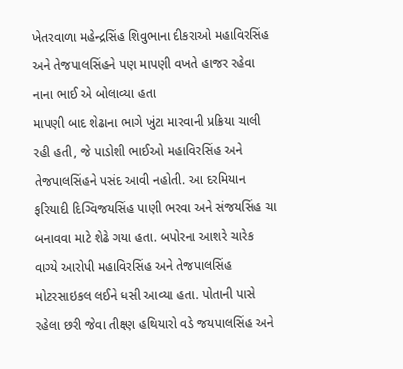ખેતરવાળા મહેન્દ્રસિંહ શિવુભાના દીકરાઓ મહાવિરસિંહ અને તેજપાલસિંહને પણ માપણી વખતે હાજર રહેવા નાના ભાઈ એ બોલાવ્યા હતા
માપણી બાદ શેઢાના ભાગે ખુંટા મારવાની પ્રક્રિયા ચાલી રહી હતી, જે પાડોશી ભાઈઓ મહાવિરસિંહ અને તેજપાલસિંહને પસંદ આવી નહોતી. આ દરમિયાન ફરિયાદી દિગ્વિજયસિંહ પાણી ભરવા અને સંજયસિંહ ચા બનાવવા માટે શેઢે ગયા હતા. બપોરના આશરે ચારેક વાગ્યે આરોપી મહાવિરસિંહ અને તેજપાલસિંહ મોટરસાઇકલ લઈને ધસી આવ્યા હતા. પોતાની પાસે રહેલા છરી જેવા તીક્ષ્ણ હથિયારો વડે જયપાલસિંહ અને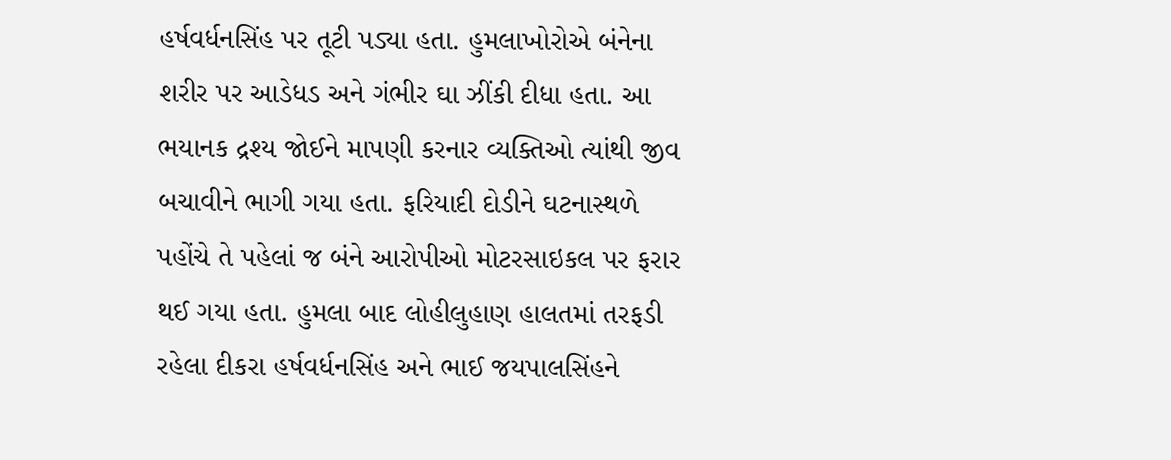હર્ષવર્ધનસિંહ પર તૂટી પડ્યા હતા. હુમલાખોરોએ બંનેના શરીર પર આડેધડ અને ગંભીર ઘા ઝીંકી દીધા હતા. આ ભયાનક દ્રશ્ય જોઈને માપણી કરનાર વ્યક્તિઓ ત્યાંથી જીવ બચાવીને ભાગી ગયા હતા. ફરિયાદી દોડીને ઘટનાસ્થળે પહોંચે તે પહેલાં જ બંને આરોપીઓ મોટરસાઇકલ પર ફરાર થઈ ગયા હતા. હુમલા બાદ લોહીલુહાણ હાલતમાં તરફડી રહેલા દીકરા હર્ષવર્ધનસિંહ અને ભાઈ જયપાલસિંહને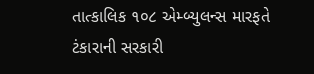તાત્કાલિક ૧૦૮ એમ્બ્યુલન્સ મારફતે ટંકારાની સરકારી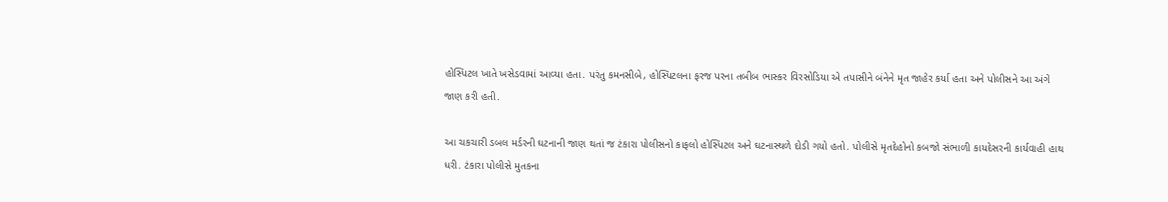હોસ્પિટલ ખાતે ખસેડવામાં આવ્યા હતા. પરંતુ કમનસીબે, હોસ્પિટલના ફરજ પરના તબીબ ભાસ્કર વિરસોડિયા એ તપાસીને બંનેને મૃત જાહેર કર્યા હતા અને પોલીસને આ અંગે જાણ કરી હતી.

આ ચકચારી ડબલ મર્ડરની ઘટનાની જાણ થતાં જ ટંકારા પોલીસનો કાફલો હોસ્પિટલ અને ઘટનાસ્થળે દોડી ગયો હતો. પોલીસે મૃતદેહોનો કબજો સંભાળી કાયદેસરની કાર્યવાહી હાથ ધરી. ટંકારા પોલીસે મુતકના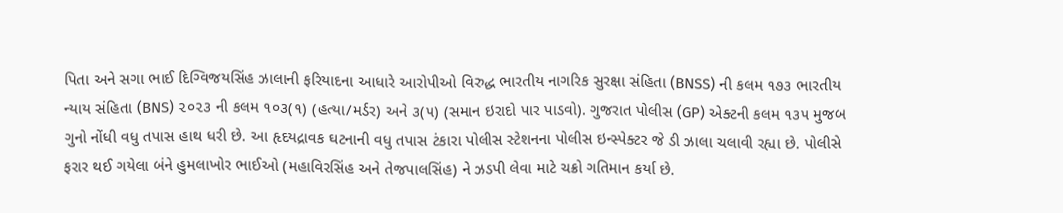પિતા અને સગા ભાઈ દિગ્વિજયસિંહ ઝાલાની ફરિયાદના આધારે આરોપીઓ વિરુદ્ધ ભારતીય નાગરિક સુરક્ષા સંહિતા (BNSS) ની કલમ ૧૭૩ ભારતીય ન્યાય સંહિતા (BNS) ૨૦૨૩ ની કલમ ૧૦૩(૧) (હત્યા/મર્ડર) અને ૩(૫) (સમાન ઇરાદો પાર પાડવો). ગુજરાત પોલીસ (GP) એક્ટની કલમ ૧૩૫ મુજબ ગુનો નોંધી વધુ તપાસ હાથ ધરી છે. આ હૃદયદ્રાવક ઘટનાની વધુ તપાસ ટંકારા પોલીસ સ્ટેશનના પોલીસ ઇન્સ્પેક્ટર જે ડી ઝાલા ચલાવી રહ્યા છે. પોલીસે ફરાર થઈ ગયેલા બંને હુમલાખોર ભાઈઓ (મહાવિરસિંહ અને તેજપાલસિંહ) ને ઝડપી લેવા માટે ચક્રો ગતિમાન કર્યા છે.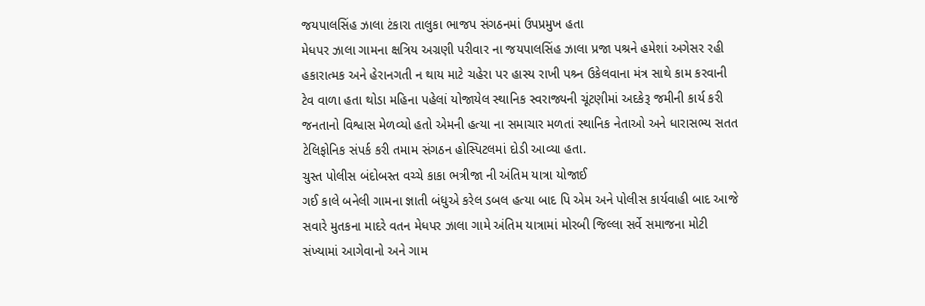જયપાલસિંહ ઝાલા ટંકારા તાલુકા ભાજપ સંગઠનમાં ઉપપ્રમુખ હતા
મેધપર ઝાલા ગામના ક્ષત્રિય અગ્રણી પરીવાર ના જયપાલસિંહ ઝાલા પ્રજા પશ્રને હમેશાં અગેસર રહી હકારાત્મક અને હેરાનગતી ન થાય માટે ચહેરા પર હાસ્ય રાખી પશ્ર્ન ઉકેલવાના મંત્ર સાથે કામ કરવાની ટેવ વાળા હતા થોડા મહિના પહેલાં યોજાયેલ સ્થાનિક સ્વરાજ્યની ચૂંટણીમાં અદકેરૂ જમીની કાર્ય કરી જનતાનો વિશ્વાસ મેળવ્યો હતો એમની હત્યા ના સમાચાર મળતાં સ્થાનિક નેતાઓ અને ધારાસભ્ય સતત ટેલિફોનિક સંપર્ક કરી તમામ સંગઠન હોસ્પિટલમાં દોડી આવ્યા હતા.
ચુસ્ત પોલીસ બંદોબસ્ત વચ્ચે કાકા ભત્રીજા ની અંતિમ યાત્રા યોજાઈ
ગઈ કાલે બનેલી ગામના જ્ઞાતી બંધુએ કરેલ ડબલ હત્યા બાદ પિ એમ અને પોલીસ કાર્યવાહી બાદ આજે સવારે મુતકના માદરે વતન મેધપર ઝાલા ગામે અંતિમ યાત્રામાં મોરબી જિલ્લા સર્વે સમાજના મોટી સંખ્યામાં આગેવાનો અને ગામ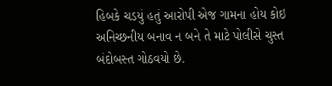હિબકે ચડયું હતું આરોપી એજ ગામના હોય કોઇ અનિચ્છનીય બનાવ ન બને તે માટે પોલીસે ચુસ્ત બંદોબસ્ત ગોઠવયો છે.